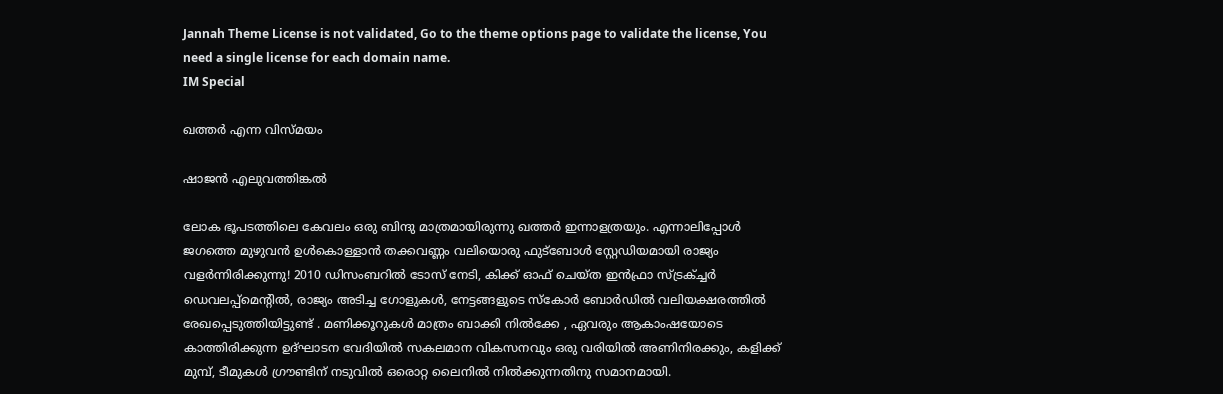Jannah Theme License is not validated, Go to the theme options page to validate the license, You need a single license for each domain name.
IM Special

ഖത്തര്‍ എന്ന വിസ്മയം

ഷാജന്‍ എലുവത്തിങ്കല്‍

ലോക ഭൂപടത്തിലെ കേവലം ഒരു ബിന്ദു മാത്രമായിരുന്നു ഖത്തര്‍ ഇന്നാളത്രയും. എന്നാലിപ്പോള്‍ ജഗത്തെ മുഴുവന്‍ ഉള്‍കൊള്ളാന്‍ തക്കവണ്ണം വലിയൊരു ഫുട്‌ബോള്‍ സ്റ്റേഡിയമായി രാജ്യം വളര്‍ന്നിരിക്കുന്നു! 2010 ഡിസംബറില്‍ ടോസ് നേടി, കിക്ക് ഓഫ് ചെയ്ത ഇന്‍ഫ്രാ സ്ട്രക്ച്ചര്‍ ഡെവലപ്പ്‌മെന്റില്‍, രാജ്യം അടിച്ച ഗോളുകള്‍, നേട്ടങ്ങളുടെ സ്‌കോര്‍ ബോര്‍ഡില്‍ വലിയക്ഷരത്തില്‍ രേഖപ്പെടുത്തിയിട്ടുണ്ട് . മണിക്കൂറുകള്‍ മാത്രം ബാക്കി നില്‍ക്കേ , ഏവരും ആകാംഷയോടെ കാത്തിരിക്കുന്ന ഉദ്ഘാടന വേദിയില്‍ സകലമാന വികസനവും ഒരു വരിയില്‍ അണിനിരക്കും, കളിക്ക് മുമ്പ്, ടീമുകള്‍ ഗ്രൗണ്ടിന് നടുവില്‍ ഒരൊറ്റ ലൈനില്‍ നില്‍ക്കുന്നതിനു സമാനമായി.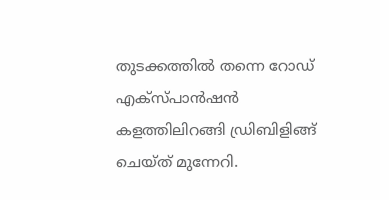തുടക്കത്തില്‍ തന്നെ റോഡ് എക്‌സ്പാന്‍ഷന്‍ കളത്തിലിറങ്ങി ഡ്രിബിളിങ്ങ് ചെയ്ത് മുന്നേറി.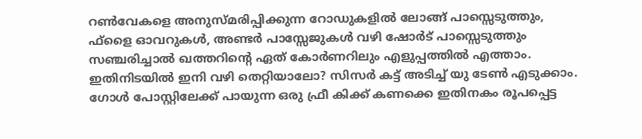റണ്‍വേകളെ അനുസ്മരിപ്പിക്കുന്ന റോഡുകളില്‍ ലോങ്ങ് പാസ്സെടുത്തും, ഫ്‌ളൈ ഓവറുകള്‍, അണ്ടര്‍ പാസ്സേജുകള്‍ വഴി ഷോര്‍ട് പാസ്സെടുത്തും സഞ്ചരിച്ചാല്‍ ഖത്തറിന്റെ ഏത് കോര്‍ണറിലും എളുപ്പത്തില്‍ എത്താം. ഇതിനിടയില്‍ ഇനി വഴി തെറ്റിയാലോ? സിസര്‍ കട്ട് അടിച്ച് യു ടേണ്‍ എടുക്കാം. ഗോള്‍ പോസ്റ്റിലേക്ക് പായുന്ന ഒരു ഫ്രീ കിക്ക് കണക്കെ ഇതിനകം രൂപപ്പെട്ട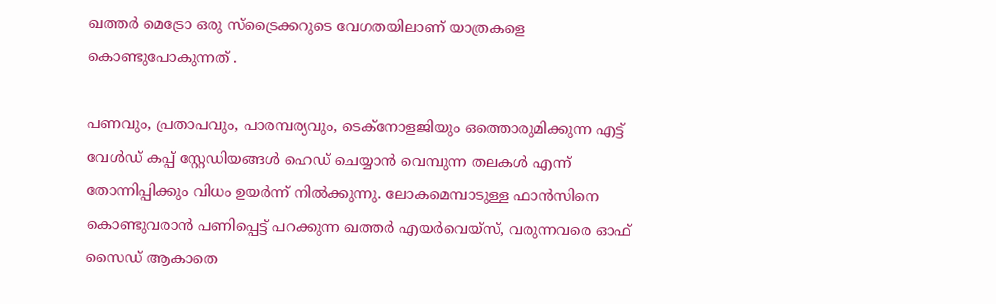ഖത്തര്‍ മെട്രോ ഒരു സ്ട്രൈക്കറുടെ വേഗതയിലാണ് യാത്രകളെ കൊണ്ടുപോകുന്നത് .

പണവും, പ്രതാപവും, പാരമ്പര്യവും, ടെക്‌നോളജിയും ഒത്തൊരുമിക്കുന്ന എട്ട് വേള്‍ഡ് കപ്പ് സ്റ്റേഡിയങ്ങള്‍ ഹെഡ് ചെയ്യാന്‍ വെമ്പുന്ന തലകള്‍ എന്ന് തോന്നിപ്പിക്കും വിധം ഉയര്‍ന്ന് നില്‍ക്കുന്നു. ലോകമെമ്പാടുള്ള ഫാന്‍സിനെ കൊണ്ടുവരാന്‍ പണിപ്പെട്ട് പറക്കുന്ന ഖത്തര്‍ എയര്‍വെയ്സ്, വരുന്നവരെ ഓഫ് സൈഡ് ആകാതെ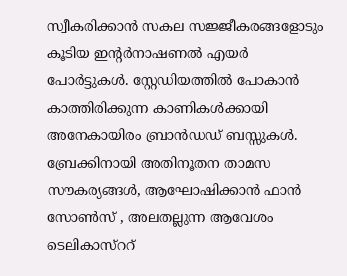സ്വീകരിക്കാന്‍ സകല സജ്ജീകരങ്ങളോടും കൂടിയ ഇന്റര്‍നാഷണല്‍ എയര്‍ പോര്‍ട്ടുകള്‍. സ്റ്റേഡിയത്തില്‍ പോകാന്‍ കാത്തിരിക്കുന്ന കാണികള്‍ക്കായി അനേകായിരം ബ്രാന്‍ഡഡ് ബസ്സുകള്‍. ബ്രേക്കിനായി അതിനൂതന താമസ സൗകര്യങ്ങള്‍, ആഘോഷിക്കാന്‍ ഫാന്‍ സോണ്‍സ് , അലതല്ലുന്ന ആവേശം ടെലികാസ്‌ററ്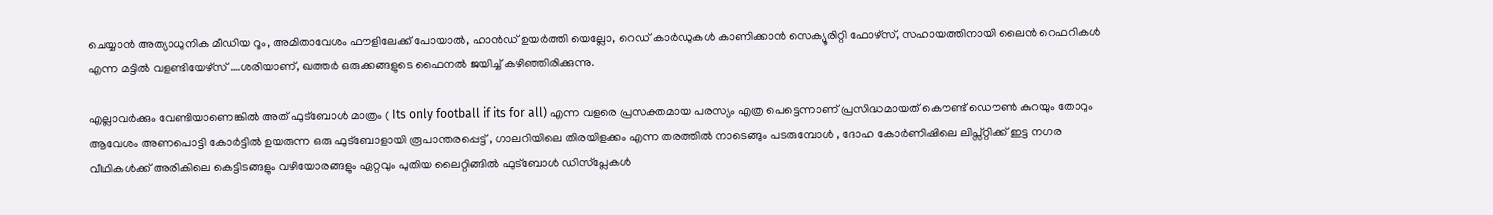ചെയ്യാന്‍ അത്യാധുനിക മീഡിയ റൂം, അമിതാവേശം ഫൗളിലേക്ക് പോയാല്‍, ഹാന്‍ഡ് ഉയര്‍ത്തി യെല്ലോ, റെഡ് കാര്‍ഡുകള്‍ കാണിക്കാന്‍ സെക്യൂരിറ്റി ഫോഴ്‌സ്, സഹായത്തിനായി ലൈന്‍ റെഫറികള്‍ എന്ന മട്ടില്‍ വളണ്ടിയേഴ്‌സ് ….ശരിയാണ്, ഖത്തര്‍ ഒരുക്കങ്ങളുടെ ഫൈനല്‍ ജയിച്ച് കഴിഞ്ഞിരിക്കുന്നു.

എല്ലാവര്‍ക്കും വേണ്ടിയാണെങ്കില്‍ അത് ഫുട്‌ബോള്‍ മാത്രം ( Its only football if its for all) എന്ന വളരെ പ്രസക്തമായ പരസ്യം എത്ര പെട്ടെന്നാണ് പ്രസിദ്ധമായത് കൌണ്ട് ഡൌണ്‍ കുറയും തോറും ആവേശം അണപൊട്ടി കോര്‍ട്ടില്‍ ഉയരുന്ന ഒരു ഫുട്‌ബോളായി രൂപാന്തരപ്പെട്ട് , ഗാലറിയിലെ തിരയിളക്കം എന്ന തരത്തില്‍ നാടെങ്ങും പടരുമ്പോള്‍ , ദോഹ കോര്‍ണിഷിലെ ലിപ്സ്റ്റിക്ക് ഇട്ട നഗര വീഥികള്‍ക്ക് അരികിലെ കെട്ടിടങ്ങളും വഴിയോരങ്ങളും ഏറ്റവും പുതിയ ലൈറ്റിങ്ങില്‍ ഫുട്‌ബോള്‍ ഡിസ്‌പ്ലേകള്‍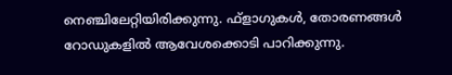നെഞ്ചിലേറ്റിയിരിക്കുന്നു. ഫ്‌ളാഗുകള്‍, തോരണങ്ങള്‍ റോഡുകളില്‍ ആവേശക്കൊടി പാറിക്കുന്നു.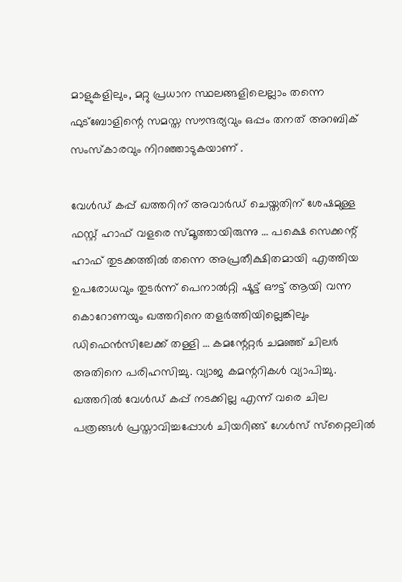മാളുകളിലും, മറ്റു പ്രധാന സ്ഥലങ്ങളിലെല്ലാം തന്നെ ഫുട്‌ബോളിന്റെ സമസ്ത സൗന്ദര്യവും ഒപ്പം തനത് അറബിക് സംസ്‌കാരവും നിറഞ്ഞാടുകയാണ് .

വേള്‍ഡ് കപ്പ് ഖത്തറിന് അവാര്‍ഡ് ചെയ്തതിന് ശേഷമുള്ള ഫസ്റ്റ് ഹാഫ് വളരെ സ്മൂത്തായിരുന്നു … പക്ഷെ സെക്കന്റ് ഹാഫ് തുടക്കത്തില്‍ തന്നെ അപ്രതീക്ഷിതമായി എത്തിയ ഉപരോധവും തുടര്‍ന്ന് പെനാല്‍റ്റി ഷൂട്ട് ഔട്ട് ആയി വന്ന കൊറോണയും ഖത്തറിനെ തളര്‍ത്തിയില്ലെങ്കിലും ഡിഫെന്‍സിലേക്ക് തള്ളി … കമന്റേറ്റര്‍ ചമഞ്ഞ് ചിലര്‍ അതിനെ പരിഹസിച്ചു. വ്യാജ കമന്ററികള്‍ വ്യാപിച്ചു. ഖത്തറില്‍ വേള്‍ഡ് കപ്പ് നടക്കില്ല എന്ന് വരെ ചില പത്രങ്ങള്‍ പ്രസ്താവിച്ചപ്പോള്‍ ചിയറിങ്ങ് ഗേള്‍സ് സ്‌റ്റൈലില്‍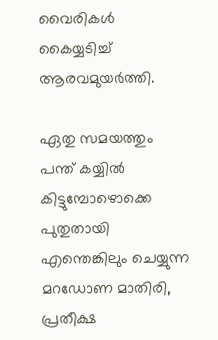വൈരികള്‍ കൈയ്യടിച്ച് ആരവമുയര്‍ത്തി.

ഏതു സമയത്തും പന്ത് കയ്യില്‍ കിട്ടുമ്പോഴൊക്കെ പുതുതായി എന്തെങ്കിലും ചെയ്യുന്ന മറഡോണ മാതിരി, പ്രതീക്ഷ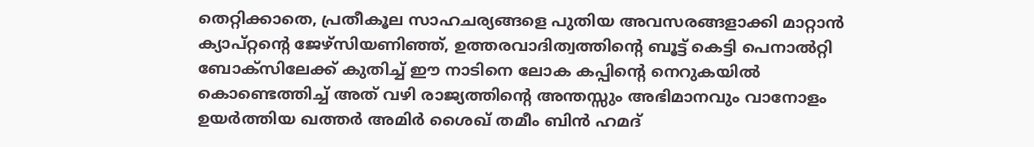തെറ്റിക്കാതെ, പ്രതീകൂല സാഹചര്യങ്ങളെ പുതിയ അവസരങ്ങളാക്കി മാറ്റാന്‍ ക്യാപ്റ്റന്റെ ജേഴ്‌സിയണിഞ്ഞ്, ഉത്തരവാദിത്വത്തിന്റെ ബൂട്ട് കെട്ടി പെനാല്‍റ്റി ബോക്‌സിലേക്ക് കുതിച്ച് ഈ നാടിനെ ലോക കപ്പിന്റെ നെറുകയില്‍ കൊണ്ടെത്തിച്ച് അത് വഴി രാജ്യത്തിന്റെ അന്തസ്സും അഭിമാനവും വാനോളം ഉയര്‍ത്തിയ ഖത്തര്‍ അമിര്‍ ശൈഖ് തമീം ബിന്‍ ഹമദ്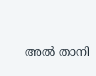അല്‍ താനി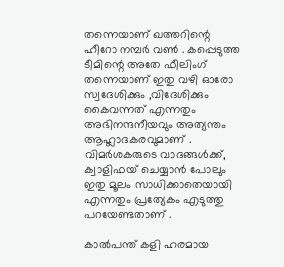തന്നെയാണ് ഖത്തറിന്റെ ഹീറോ നമ്പര്‍ വണ്‍ . കപ്പെടുത്ത ടീമിന്റെ അതേ ഫീലിംഗ് തന്നെയാണ് ഇതു വഴി ഓരോ സ്വദേശിക്കും ,വിദേശിക്കും കൈവന്നത് എന്നതും അഭിനന്ദനീയവും അത്യന്തം ആഹ്ലാദകരവുമാണ് . വിമര്‍ശകരുടെ വാദങ്ങള്‍ക്ക്, ക്വാളിഫയ് ചെയ്യാന്‍ പോലും ഇതു മൂലം സാധിക്കാതെയായി എന്നതും പ്രത്യേകം എടുത്തു പറയേണ്ടതാണ് .

കാല്‍പന്ത് കളി ഹരമായ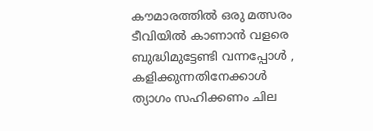കൗമാരത്തില്‍ ഒരു മത്സരം ടീവിയില്‍ കാണാന്‍ വളരെ ബുദ്ധിമുട്ടേണ്ടി വന്നപ്പോള്‍ , കളിക്കുന്നതിനേക്കാള്‍ ത്യാഗം സഹിക്കണം ചില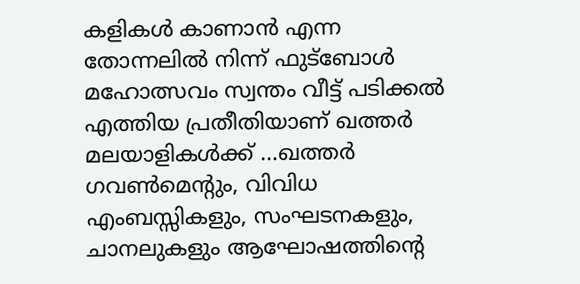കളികള്‍ കാണാന്‍ എന്ന തോന്നലില്‍ നിന്ന് ഫുട്‌ബോള്‍ മഹോത്സവം സ്വന്തം വീട്ട് പടിക്കല്‍ എത്തിയ പ്രതീതിയാണ് ഖത്തര്‍ മലയാളികള്‍ക്ക് …ഖത്തര്‍ ഗവണ്‍മെന്റും, വിവിധ എംബസ്സികളും, സംഘടനകളും, ചാനലുകളും ആഘോഷത്തിന്റെ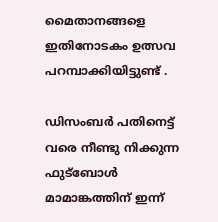മൈതാനങ്ങളെ ഇതിനോടകം ഉത്സവ പറമ്പാക്കിയിട്ടുണ്ട് .

ഡിസംബര്‍ പതിനെട്ട് വരെ നീണ്ടു നിക്കുന്ന ഫുട്‌ബോള്‍ മാമാങ്കത്തിന് ഇന്ന്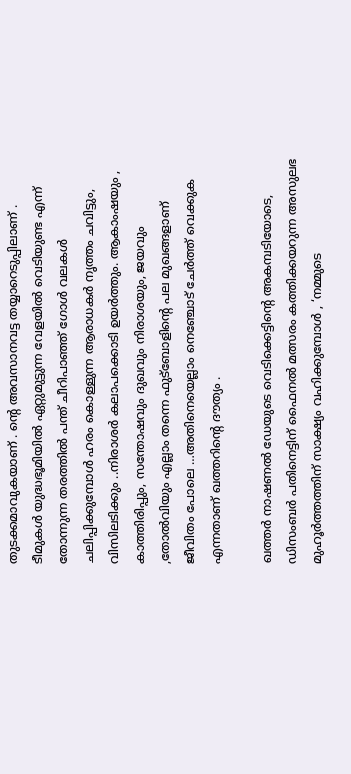തുടക്കമാവുകയാണ് . ന്റെ അവസാനവട്ട തയ്യാറെടുപ്പിലാണ് . ടീമുകള്‍ യുദ്ധഭൂമിയില്‍ ഏറ്റുമുട്ടുന്ന വേളയില്‍ വെടിയുണ്ട എന്ന് തോന്നുന്ന തരത്തില്‍ പന്ത് ചീറിപാഞ്ഞ് ഗോള്‍ വലകള്‍ ചലിപ്പിക്കുമ്പോള്‍ ഹരം കൊള്ളുന്ന ആരാധകര്‍ നൃത്തം ചവിട്ടും, വിസിലടിക്കും ..നിരാശര്‍ കലാപക്കൊടി ഉയര്‍ത്തും. ആകാംഷയും , കാത്തിരിപ്പും, സന്തോഷവും ദുഖവും നിരാശയും, ജയവും ,തോല്‍വിയും എല്ലാം തന്നെ ഫുട്‌ബോളിന്റെ പല മുഖങ്ങളാണ് ജീവിതം പോലെ …അതിനെയെല്ലാം നെഞ്ചോട് ചേര്‍ത്ത് വെക്കുക എന്നതാണ് ഖത്തറിന്റെ ദൗത്യം .

ഖത്തര്‍ നാഷണല്‍ ഡേയുടെ വെടിക്കെട്ടിന്റെ അകമ്പടിയോടെ, ഡിസംബര്‍ പതിനെട്ടിന് ഫൈനല്‍ മത്സരം കത്തിക്കയറുന്ന അസുലഭ മുഹൂര്‍ത്തത്തിന് സാക്ഷ്യം വഹിക്കുമ്പോള്‍ , ‘നമ്മുടെ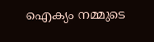ഐക്യം നമ്മുടെ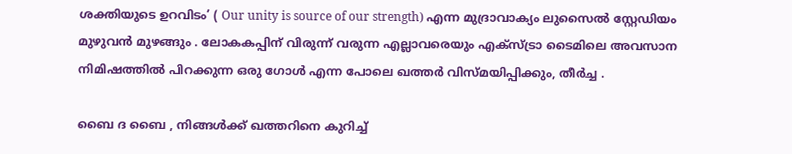ശക്തിയുടെ ഉറവിടം’ ( Our unity is source of our strength) എന്ന മുദ്രാവാക്യം ലുസൈല്‍ സ്റ്റേഡിയം മുഴുവന്‍ മുഴങ്ങും . ലോകകപ്പിന് വിരുന്ന് വരുന്ന എല്ലാവരെയും എക്‌സ്ട്രാ ടൈമിലെ അവസാന നിമിഷത്തില്‍ പിറക്കുന്ന ഒരു ഗോള്‍ എന്ന പോലെ ഖത്തര്‍ വിസ്മയിപ്പിക്കും, തീര്‍ച്ച .

ബൈ ദ ബൈ , നിങ്ങള്‍ക്ക് ഖത്തറിനെ കുറിച്ച്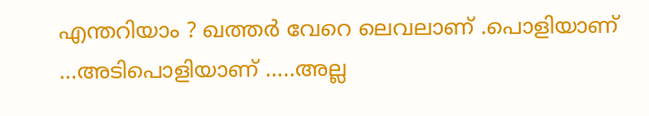എന്തറിയാം ? ഖത്തര്‍ വേറെ ലെവലാണ് .പൊളിയാണ് …അടിപൊളിയാണ് …..അല്ല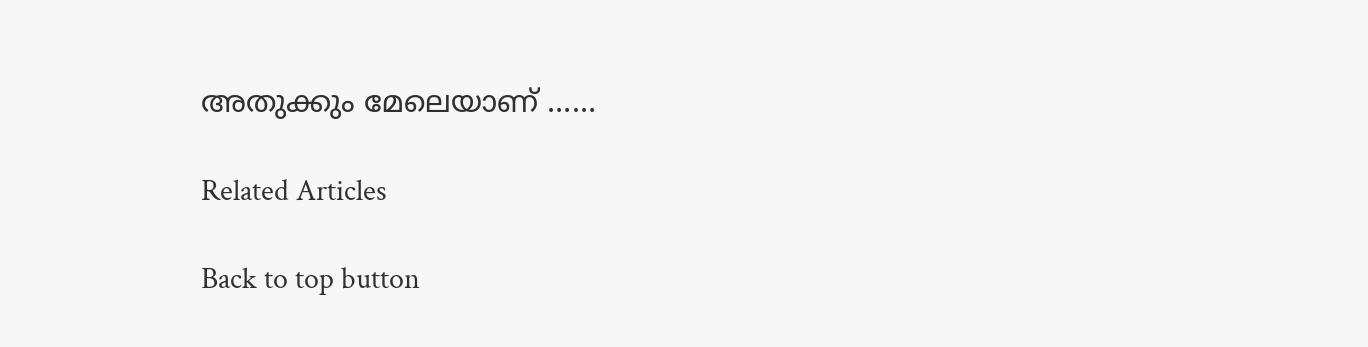അതുക്കും മേലെയാണ് ……

Related Articles

Back to top button